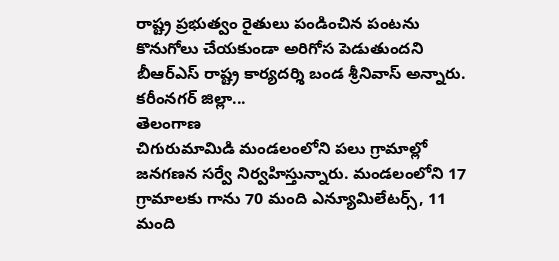రాష్ట్ర ప్రభుత్వం రైతులు పండించిన పంటను కొనుగోలు చేయకుండా అరిగోస పెడుతుందని బీఆర్ఎస్ రాష్ట్ర కార్యదర్శి బండ శ్రీనివాస్ అన్నారు. కరీంనగర్ జిల్లా...
తెలంగాణ
చిగురుమామిడి మండలంలోని పలు గ్రామాల్లో జనగణన సర్వే నిర్వహిస్తున్నారు. మండలంలోని 17 గ్రామాలకు గాను 70 మంది ఎన్యూమిలేటర్స్, 11 మంది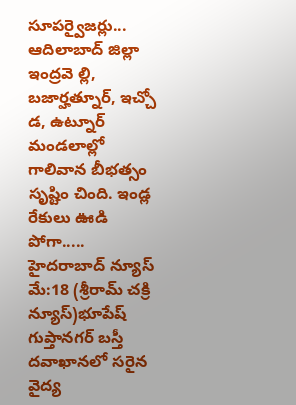సూపర్వైజర్లు...
ఆదిలాబాద్ జిల్లా ఇంద్రవె ల్లి, బజార్హత్నూర్, ఇచ్చో డ, ఉట్నూర్ మండలాల్లో గాలివాన బీభత్సం సృష్టిం చింది. ఇండ్ల రేకులు ఊడి పోగా.....
హైదరాబాద్ న్యూస్ మే:18 (శ్రీరామ్ చక్రి న్యూస్)భూపేష్ గుప్తానగర్ బస్తీ దవాఖానలో సరైన వైద్య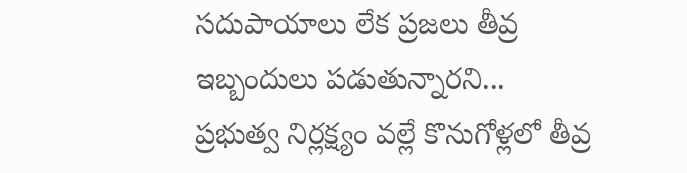సదుపాయాలు లేక ప్రజలు తీవ్ర ఇబ్బందులు పడుతున్నారని...
ప్రభుత్వ నిర్లక్ష్యం వల్లే కొనుగోళ్లలో తీవ్ర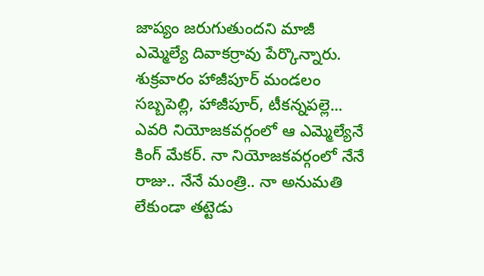జాప్యం జరుగుతుందని మాజీ ఎమ్మెల్యే దివాకర్రావు పేర్కొన్నారు. శుక్రవారం హాజీపూర్ మండలం సబ్బపెల్లి, హాజీపూర్, టీకన్నపల్లె...
ఎవరి నియోజకవర్గంలో ఆ ఎమ్మెల్యేనే కింగ్ మేకర్. నా నియోజకవర్గంలో నేనే రాజు.. నేనే మంత్రి.. నా అనుమతి లేకుండా తట్టెడు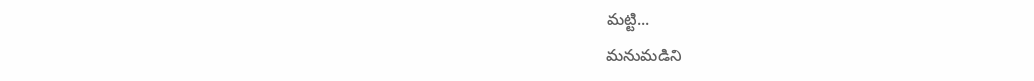మట్టి...
మనుమడిని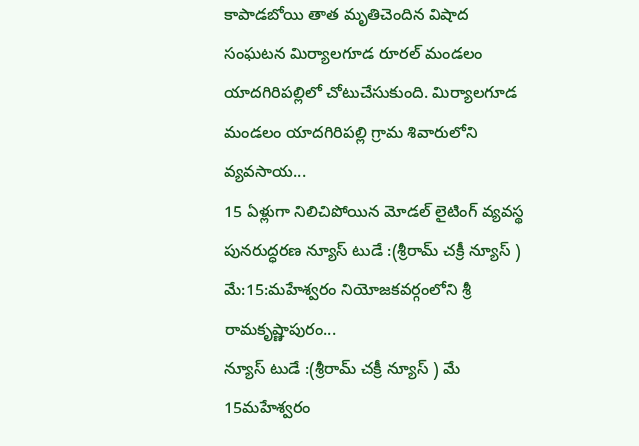కాపాడబోయి తాత మృతిచెందిన విషాద సంఘటన మిర్యాలగూడ రూరల్ మండలం యాదగిరిపల్లిలో చోటుచేసుకుంది. మిర్యాలగూడ మండలం యాదగిరిపల్లి గ్రామ శివారులోని వ్యవసాయ...
15 ఏళ్లుగా నిలిచిపోయిన మోడల్ లైటింగ్ వ్యవస్థ పునరుద్ధరణ న్యూస్ టుడే :(శ్రీరామ్ చక్రీ న్యూస్ ) మే:15:మహేశ్వరం నియోజకవర్గంలోని శ్రీ రామకృష్ణాపురం...
న్యూస్ టుడే :(శ్రీరామ్ చక్రీ న్యూస్ ) మే 15మహేశ్వరం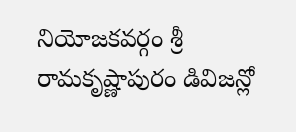నియోజకవర్గం శ్రీ రామకృష్ణాపురం డివిజన్లో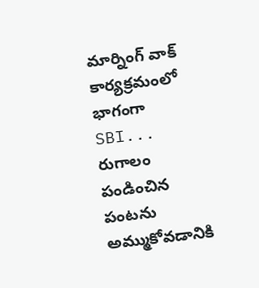మార్నింగ్ వాక్ కార్యక్రమంలో భాగంగా SBI...
రుగాలం పండించిన పంటను అమ్ముకోవడానికి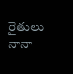రైతులు నానా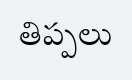తిప్పలు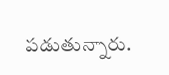పడుతున్నారు.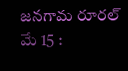జనగామ రూరల్ మే 15 :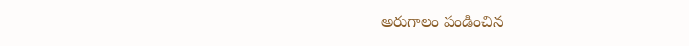అరుగాలం పండించిన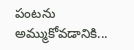పంటను అమ్ముకోవడానికి...